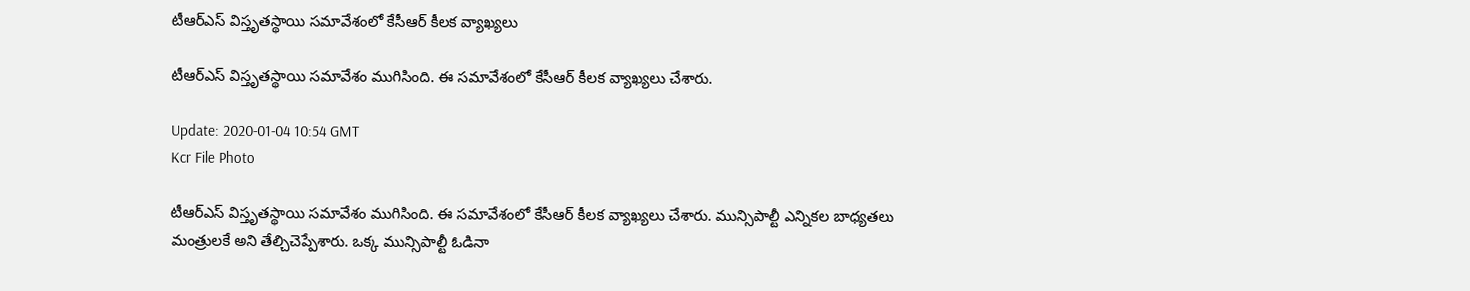టీఆర్ఎస్ విస్తృతస్థాయి సమావేశంలో కేసీఆర్ కీలక వ్యాఖ్యలు

టీఆర్ఎస్ విస్తృతస్థాయి సమావేశం ముగిసింది. ఈ సమావేశంలో కేసీఆర్ కీలక వ్యాఖ్యలు చేశారు.

Update: 2020-01-04 10:54 GMT
Kcr File Photo

టీఆర్ఎస్ విస్తృతస్థాయి సమావేశం ముగిసింది. ఈ సమావేశంలో కేసీఆర్ కీలక వ్యాఖ్యలు చేశారు. మున్సిపాల్టీ ఎన్నికల బాధ్యతలు మంత్రులకే అని తేల్చిచెప్పేశారు. ఒక్క మున్సిపాల్టీ ఓడినా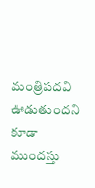మంత్రిపదవి ఊడుతుందని కూడా ముందస్తు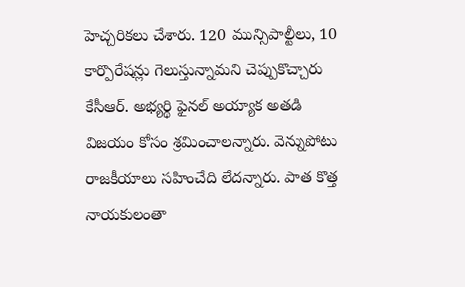హెచ్చరికలు చేశారు. 120 మున్సిపాల్టీలు, 10 కార్పొరేషన్లు గెలుస్తున్నామని చెప్పుకొచ్చారు కేసీఆర్. అభ్యర్థి ఫైనల్ అయ్యాక అతడి విజయం కోసం శ్రమించాలన్నారు. వెన్నుపోటు రాజకీయాలు సహించేది లేదన్నారు. పాత కొత్త నాయకులంతా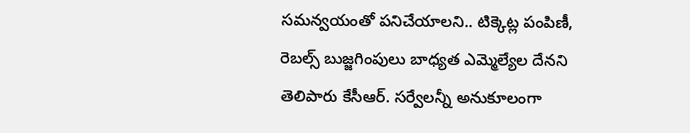సమన్వయంతో పనిచేయాలని.. టిక్కెట్ల పంపిణీ, రెబల్స్ బుజ్జగింపులు బాధ్యత ఎమ్మెల్యేల దేనని తెలిపారు కేసీఆర్. సర్వేలన్నీ అనుకూలంగా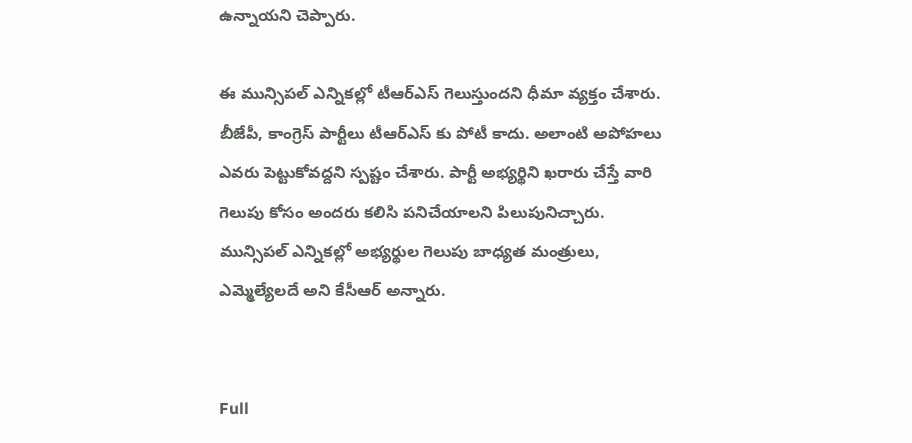ఉన్నాయని చెప్పారు.

ఈ మున్సిపల్ ఎన్నికల్లో టీఆర్ఎస్ గెలుస్తుందని ధీమా వ్యక్తం చేశారు. బీజేపీ, కాంగ్రెస్ పార్టీలు టీఆర్ఎస్ కు పోటీ కాదు. అలాంటి అపోహలు ఎవరు పెట్టుకోవద్దని స్పష్టం చేశారు. పార్టీ అభ్యర్థిని ఖరారు చేస్తే వారి గెలుపు కోసం అందరు కలిసి పనిచేయాలని పిలుపునిచ్చారు. మున్సిపల్ ఎన్నికల్లో అభ్యర్థుల గెలుపు బాధ్యత మంత్రులు, ఎమ్మెల్యేలదే అని కేసీఆర్ అన్నారు.


Full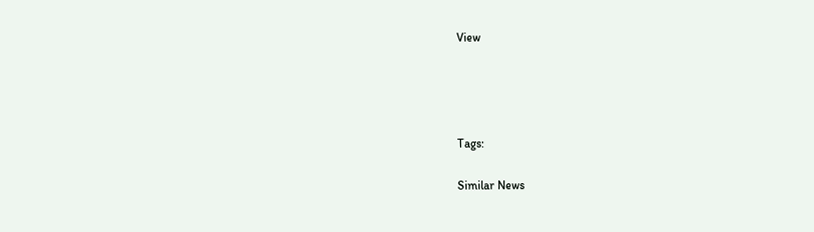View




Tags:

Similar News